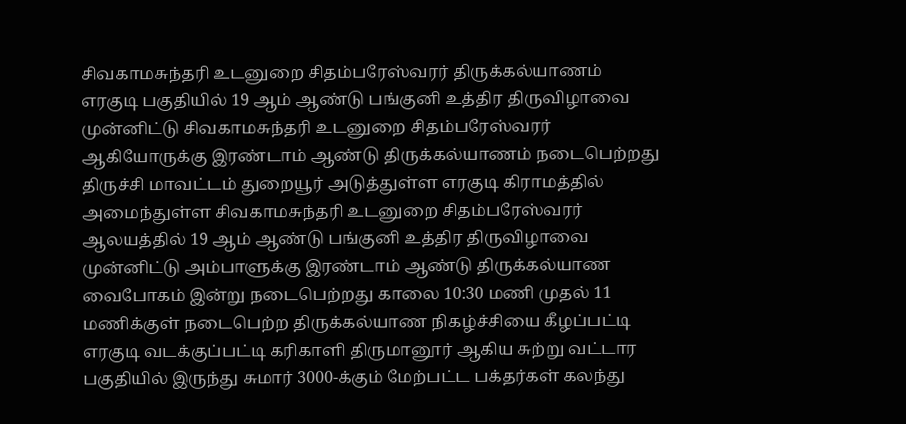சிவகாமசுந்தரி உடனுறை சிதம்பரேஸ்வரர் திருக்கல்யாணம்
எரகுடி பகுதியில் 19 ஆம் ஆண்டு பங்குனி உத்திர திருவிழாவை முன்னிட்டு சிவகாமசுந்தரி உடனுறை சிதம்பரேஸ்வரர் ஆகியோருக்கு இரண்டாம் ஆண்டு திருக்கல்யாணம் நடைபெற்றது
திருச்சி மாவட்டம் துறையூர் அடுத்துள்ள எரகுடி கிராமத்தில் அமைந்துள்ள சிவகாமசுந்தரி உடனுறை சிதம்பரேஸ்வரர் ஆலயத்தில் 19 ஆம் ஆண்டு பங்குனி உத்திர திருவிழாவை முன்னிட்டு அம்பாளுக்கு இரண்டாம் ஆண்டு திருக்கல்யாண வைபோகம் இன்று நடைபெற்றது காலை 10:30 மணி முதல் 11 மணிக்குள் நடைபெற்ற திருக்கல்யாண நிகழ்ச்சியை கீழப்பட்டி எரகுடி வடக்குப்பட்டி கரிகாளி திருமானூர் ஆகிய சுற்று வட்டார பகுதியில் இருந்து சுமார் 3000-க்கும் மேற்பட்ட பக்தர்கள் கலந்து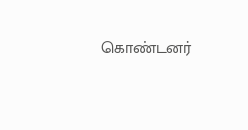கொண்டனர்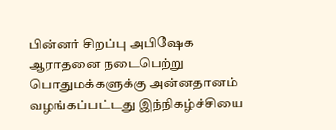பின்னர் சிறப்பு அபிஷேக ஆராதனை நடைபெற்று பொதுமக்களுக்கு அன்னதானம் வழங்கப்பட்டது இந்நிகழ்ச்சியை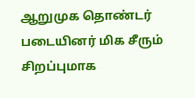ஆறுமுக தொண்டர் படையினர் மிக சீரும் சிறப்புமாக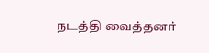நடத்தி வைத்தனர்